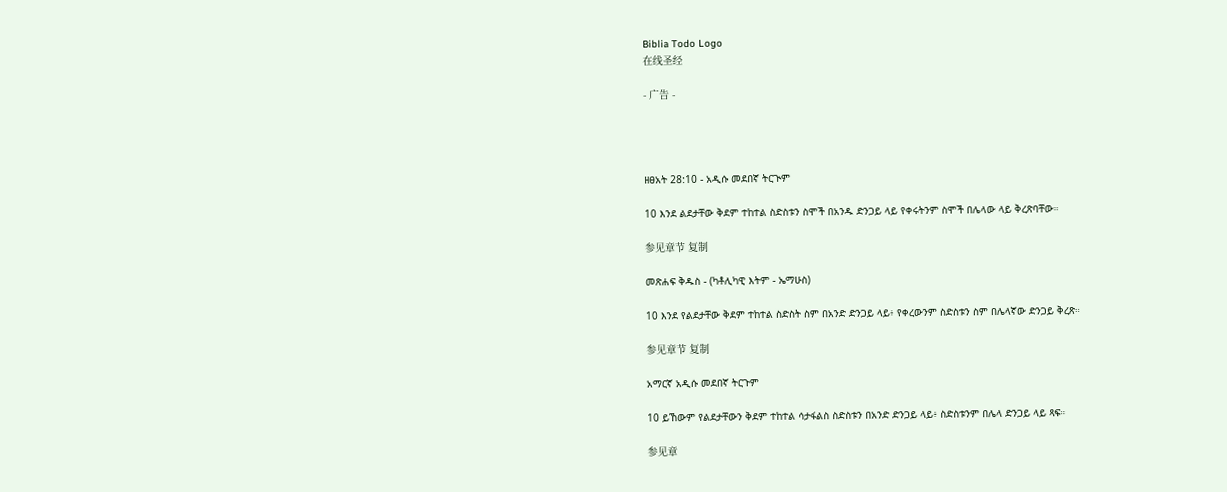Biblia Todo Logo
在线圣经

- 广告 -




ዘፀአት 28:10 - አዲሱ መደበኛ ትርጒም

10 እንደ ልደታቸው ቅደም ተከተል ስድስቱን ስሞች በአንዱ ድንጋይ ላይ የቀሩትንም ስሞች በሌላው ላይ ቅረጽባቸው።

参见章节 复制

መጽሐፍ ቅዱስ - (ካቶሊካዊ እትም - ኤማሁስ)

10 እንደ የልደታቸው ቅደም ተከተል ስድስት ስም በአንድ ድንጋይ ላይ፥ የቀረውንም ስድስቱን ስም በሌላኛው ድንጋይ ቅረጽ።

参见章节 复制

አማርኛ አዲሱ መደበኛ ትርጉም

10 ይኸውም የልደታቸውን ቅደም ተከተል ሳታፋልስ ስድስቱን በአንድ ድንጋይ ላይ፥ ስድስቱንም በሌላ ድንጋይ ላይ ጻፍ።

参见章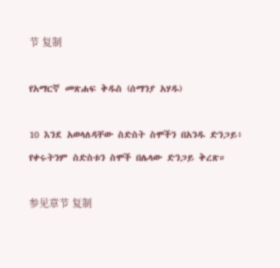节 复制

የአማርኛ መጽሐፍ ቅዱስ (ሰማንያ አሃዱ)

10 እንደ አወላለዳቸው ስድስት ስሞችን በአንዱ ድንጋይ፥ የቀሩትንም ስድስቱን ስሞች በሌላው ድንጋይ ቅረጽ።

参见章节 复制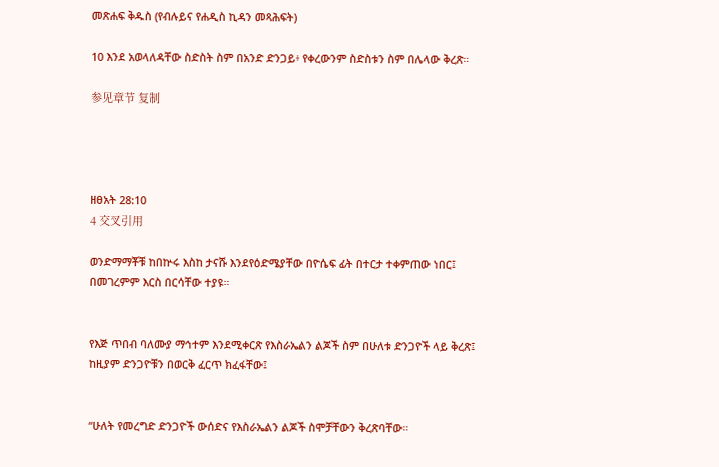መጽሐፍ ቅዱስ (የብሉይና የሐዲስ ኪዳን መጻሕፍት)

10 እንደ አወላለዳቸው ስድስት ስም በአንድ ድንጋይ፥ የቀረውንም ስድስቱን ስም በሌላው ቅረጽ።

参见章节 复制




ዘፀአት 28:10
4 交叉引用

ወንድማማቾቹ ከበኵሩ እስከ ታናሹ እንደየዕድሜያቸው በዮሴፍ ፊት በተርታ ተቀምጠው ነበር፤ በመገረምም እርስ በርሳቸው ተያዩ።


የእጅ ጥበብ ባለሙያ ማኅተም እንደሚቀርጽ የእስራኤልን ልጆች ስም በሁለቱ ድንጋዮች ላይ ቅረጽ፤ ከዚያም ድንጋዮቹን በወርቅ ፈርጥ ክፈፋቸው፤


“ሁለት የመረግድ ድንጋዮች ውሰድና የእስራኤልን ልጆች ስሞቻቸውን ቅረጽባቸው።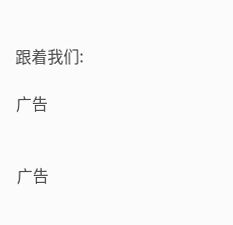跟着我们:

广告


广告